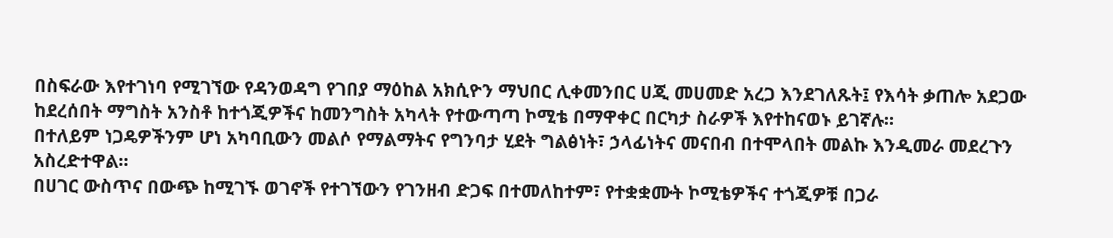በስፍራው እየተገነባ የሚገኘው የዳንወዳግ የገበያ ማዕከል አክሲዮን ማህበር ሊቀመንበር ሀጂ መሀመድ አረጋ እንደገለጹት፤ የእሳት ቃጠሎ አደጋው ከደረሰበት ማግስት አንስቶ ከተጎጂዎችና ከመንግስት አካላት የተውጣጣ ኮሚቴ በማዋቀር በርካታ ስራዎች እየተከናወኑ ይገኛሉ።
በተለይም ነጋዴዎችንም ሆነ አካባቢውን መልሶ የማልማትና የግንባታ ሂደት ግልፅነት፣ ኃላፊነትና መናበብ በተሞላበት መልኩ እንዲመራ መደረጉን አስረድተዋል።
በሀገር ውስጥና በውጭ ከሚገኙ ወገኖች የተገኘውን የገንዘብ ድጋፍ በተመለከተም፣ የተቋቋሙት ኮሚቴዎችና ተጎጂዎቹ በጋራ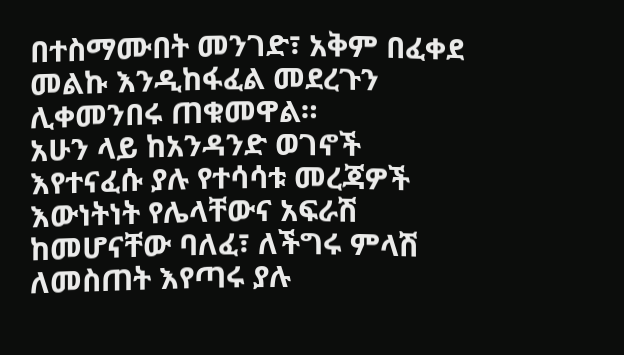በተስማሙበት መንገድ፣ አቅም በፈቀደ መልኩ እንዲከፋፈል መደረጉን ሊቀመንበሩ ጠቁመዋል።
አሁን ላይ ከአንዳንድ ወገኖች እየተናፈሱ ያሉ የተሳሳቱ መረጃዎች እውነትነት የሌላቸውና አፍራሽ ከመሆናቸው ባለፈ፣ ለችግሩ ምላሽ ለመስጠት እየጣሩ ያሉ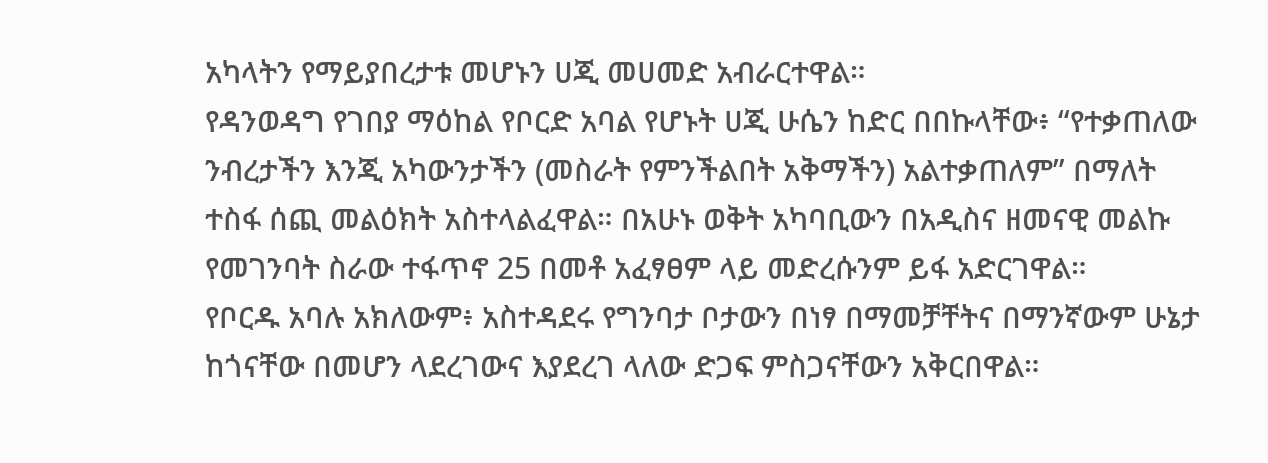አካላትን የማይያበረታቱ መሆኑን ሀጂ መሀመድ አብራርተዋል።
የዳንወዳግ የገበያ ማዕከል የቦርድ አባል የሆኑት ሀጂ ሁሴን ከድር በበኩላቸው፥ “የተቃጠለው ንብረታችን እንጂ አካውንታችን (መስራት የምንችልበት አቅማችን) አልተቃጠለም” በማለት ተስፋ ሰጪ መልዕክት አስተላልፈዋል። በአሁኑ ወቅት አካባቢውን በአዲስና ዘመናዊ መልኩ የመገንባት ስራው ተፋጥኖ 25 በመቶ አፈፃፀም ላይ መድረሱንም ይፋ አድርገዋል።
የቦርዱ አባሉ አክለውም፥ አስተዳደሩ የግንባታ ቦታውን በነፃ በማመቻቸትና በማንኛውም ሁኔታ ከጎናቸው በመሆን ላደረገውና እያደረገ ላለው ድጋፍ ምስጋናቸውን አቅርበዋል።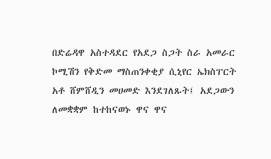በድሬዳዋ አስተዳደር የአደጋ ስጋት ስራ አመራር ኮሚሽን የቅድመ ማስጠንቀቂያ ሲኒየር ኤክስፐርት አቶ ሸምሸዲን መሀመድ እንደገለጹት፤ አደጋውን ለመቋቋም ከተከናወኑ ዋና ዋና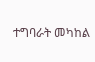ተግባራት መካከል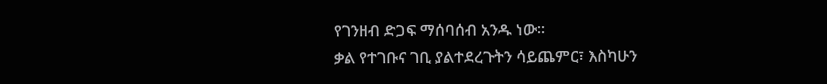የገንዘብ ድጋፍ ማሰባሰብ አንዱ ነው።
ቃል የተገቡና ገቢ ያልተደረጉትን ሳይጨምር፣ እስካሁን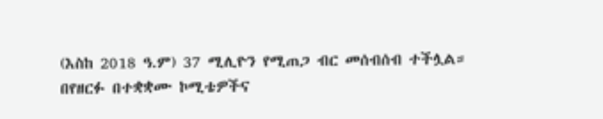(እስከ 2018 ዓ.ም) 37 ሚሊዮን የሚጠጋ ብር መሰብሰብ ተችሏል።
በየዘርፉ በተቋቋሙ ኮሚቴዎችና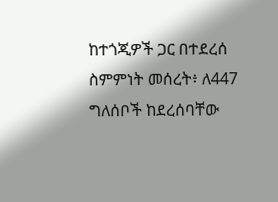ከተጎጂዎች ጋር በተደረሰ ስምምነት መሰረት፥ ለ447 ግለሰቦች ከደረሰባቸው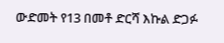ውድመት የ13 በመቶ ድርሻ እኩል ድጋፉ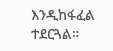እንዲከፋፈል ተደርጓል።